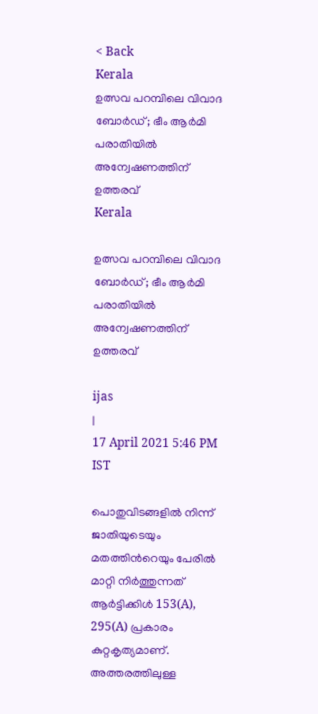< Back
Kerala
ഉത്സവ പറമ്പിലെ വിവാദ ബോര്‍ഡ്; ഭീം ആര്‍മി പരാതിയില്‍ അന്വേഷണത്തിന് ഉത്തരവ്
Kerala

ഉത്സവ പറമ്പിലെ വിവാദ ബോര്‍ഡ്; ഭീം ആര്‍മി പരാതിയില്‍ അന്വേഷണത്തിന് ഉത്തരവ്

ijas
|
17 April 2021 5:46 PM IST

പൊതുവിടങ്ങളിൽ നിന്ന് ജാതിയുടെയും മതത്തിന്‍റെയും പേരിൽ മാറ്റി നിർത്തുന്നത് ആർട്ടിക്കിൾ 153(A), 295(A) പ്രകാരം കുറ്റകൃത്യമാണ്. അത്തരത്തിലുള്ള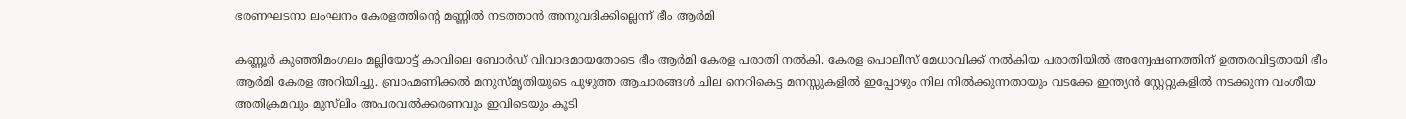ഭരണഘടനാ ലംഘനം കേരളത്തിന്‍റെ മണ്ണിൽ നടത്താൻ അനുവദിക്കില്ലെന്ന് ഭീം ആര്‍മി

കണ്ണൂര്‍ കുഞ്ഞിമംഗലം മല്ലിയോട്ട് കാവിലെ ബോര്‍ഡ് വിവാദമായതോടെ ഭീം ആര്‍മി കേരള പരാതി നല്‍കി. കേരള പൊലീസ് മേധാവിക്ക് നല്‍കിയ പരാതിയില്‍ അന്വേഷണത്തിന് ഉത്തരവിട്ടതായി ഭീം ആര്‍മി കേരള അറിയിച്ചു. ബ്രാഹ്മണിക്കൽ മനുസ്മൃതിയുടെ പുഴുത്ത ആചാരങ്ങൾ ചില നെറികെട്ട മനസ്സുകളിൽ ഇപ്പോഴും നില നിൽക്കുന്നതായും വടക്കേ ഇന്ത്യൻ സ്റ്റേറ്റുകളിൽ നടക്കുന്ന വംശീയ അതിക്രമവും മുസ്‍ലിം അപരവൽക്കരണവും ഇവിടെയും കൂടി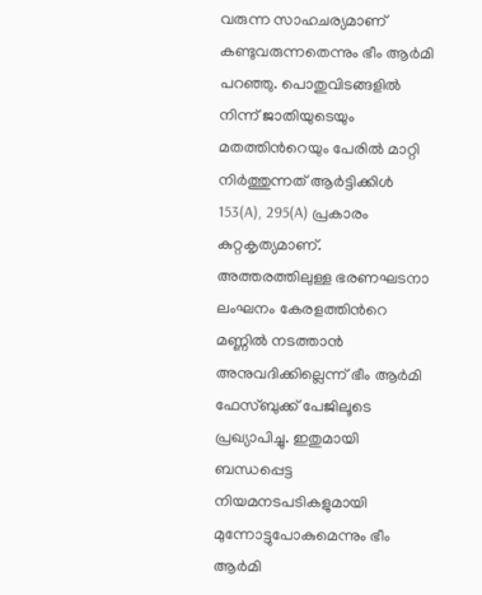വരുന്ന സാഹചര്യമാണ് കണ്ടുവരുന്നതെന്നും ഭീം ആര്‍മി പറഞ്ഞു. പൊതുവിടങ്ങളിൽ നിന്ന് ജാതിയുടെയും മതത്തിന്‍റെയും പേരിൽ മാറ്റി നിർത്തുന്നത് ആർട്ടിക്കിൾ 153(A), 295(A) പ്രകാരം കുറ്റകൃത്യമാണ്. അത്തരത്തിലുള്ള ഭരണഘടനാ ലംഘനം കേരളത്തിന്‍റെ മണ്ണിൽ നടത്താൻ അനുവദിക്കില്ലെന്ന് ഭീം ആര്‍മി ഫേസ്ബുക്ക് പേജിലൂടെ പ്രഖ്യാപിച്ചു. ഇതുമായി ബന്ധപ്പെട്ട നിയമനടപടികളുമായി മുന്നോട്ടുപോകുമെന്നും ഭീം ആര്‍മി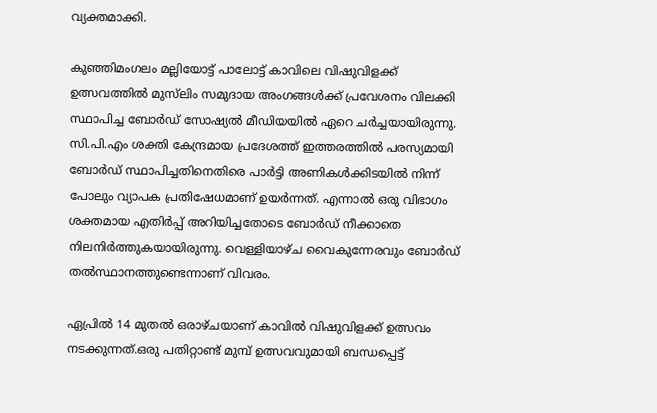വ്യക്തമാക്കി.

കുഞ്ഞിമംഗലം മല്ലിയോട്ട് പാലോട്ട് കാവിലെ വിഷുവിളക്ക് ഉത്സവത്തില്‍ മുസ്‍ലിം സമുദായ അംഗങ്ങള്‍ക്ക് പ്രവേശനം വിലക്കി സ്ഥാപിച്ച ബോര്‍ഡ് സോഷ്യല്‍ മീഡിയയില്‍ ഏറെ ചര്‍ച്ചയായിരുന്നു. സി.പി.എം ശക്തി കേന്ദ്രമായ പ്രദേശത്ത് ഇത്തരത്തില്‍ പരസ്യമായി ബോര്‍ഡ് സ്ഥാപിച്ചതിനെതിരെ പാര്‍ട്ടി അണികള്‍ക്കിടയില്‍ നിന്ന് പോലും വ്യാപക പ്രതിഷേധമാണ് ഉയര്‍ന്നത്. എന്നാല്‍ ഒരു വിഭാഗം ശക്തമായ എതിർപ്പ് അറിയിച്ചതോടെ ബോര്‍ഡ് നീക്കാതെ നിലനിർത്തുകയായിരുന്നു. വെള്ളിയാഴ്ച വൈകുന്നേരവും ബോർഡ് തല്‍സ്ഥാനത്തുണ്ടെന്നാണ് വിവരം.

ഏപ്രില്‍ 14 മുതല്‍ ഒരാഴ്ചയാണ് കാവില്‍ വിഷുവിളക്ക് ഉത്സവം നടക്കുന്നത്.ഒരു പതിറ്റാണ്ട് മുമ്പ് ഉത്സവവുമായി ബന്ധപ്പെട്ട്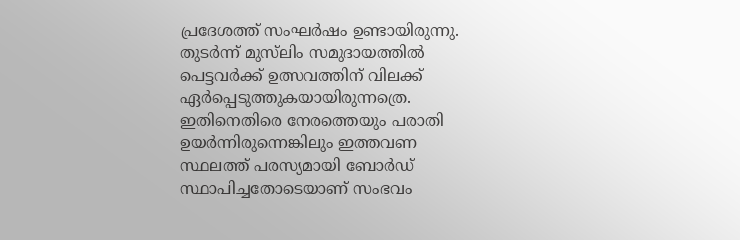പ്രദേശത്ത് സംഘര്‍ഷം ഉണ്ടായിരുന്നു. തുടര്‍ന്ന് മുസ്‍ലിം സമുദായത്തില്‍ പെട്ടവര്‍ക്ക് ഉത്സവത്തിന് വിലക്ക് ഏര്‍പ്പെടുത്തുകയായിരുന്നത്രെ. ഇതിനെതിരെ നേരത്തെയും പരാതി ഉയര്‍ന്നിരുന്നെങ്കിലും ഇത്തവണ സ്ഥലത്ത് പരസ്യമായി ബോര്‍ഡ് സ്ഥാപിച്ചതോടെയാണ് സംഭവം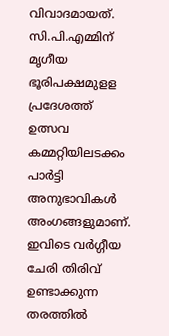വിവാദമായത്. സി.പി.എമ്മിന് മൃഗീയ ഭൂരിപക്ഷമുളള പ്രദേശത്ത് ഉത്സവ കമ്മറ്റിയിലടക്കം പാര്‍ട്ടി അനുഭാവികള്‍ അംഗങ്ങളുമാണ്. ഇവിടെ വര്‍ഗ്ഗീയ ചേരി തിരിവ് ഉണ്ടാക്കുന്ന തരത്തില്‍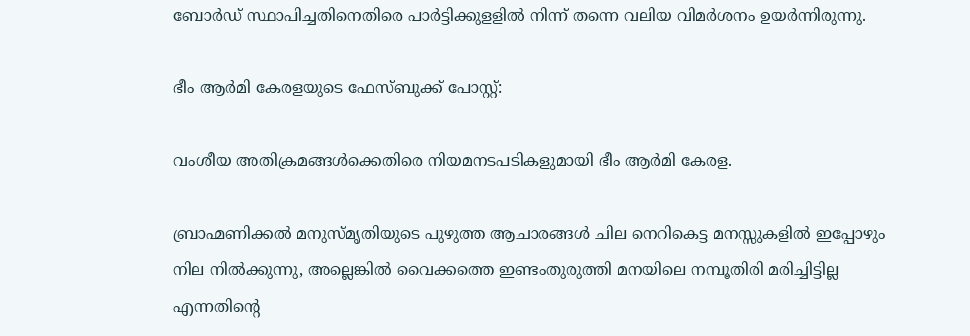ബോര്‍ഡ് സ്ഥാപിച്ചതിനെതിരെ പാര്‍ട്ടിക്കുളളില്‍ നിന്ന് തന്നെ വലിയ വിമര്‍ശനം ഉയര്‍ന്നിരുന്നു.

ഭീം ആര്‍മി കേരളയുടെ ഫേസ്ബുക്ക് പോസ്റ്റ്:

വംശീയ അതിക്രമങ്ങൾക്കെതിരെ നിയമനടപടികളുമായി ഭീം ആർമി കേരള.

ബ്രാഹ്മണിക്കൽ മനുസ്മൃതിയുടെ പുഴുത്ത ആചാരങ്ങൾ ചില നെറികെട്ട മനസ്സുകളിൽ ഇപ്പോഴും നില നിൽക്കുന്നു, അല്ലെങ്കിൽ വൈക്കത്തെ ഇണ്ടംതുരുത്തി മനയിലെ നമ്പൂതിരി മരിച്ചിട്ടില്ല എന്നതിന്‍റെ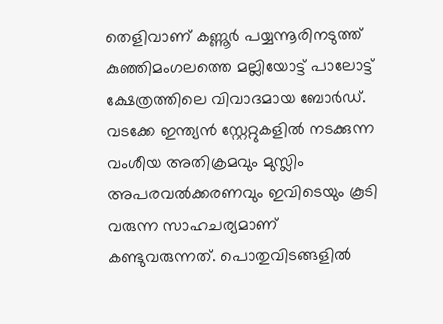തെളിവാണ് കണ്ണൂർ പയ്യന്നൂരിനടുത്ത് കുഞ്ഞിമംഗലത്തെ മല്ലിയോട്ട് പാലോട്ട് ക്ഷേത്രത്തിലെ വിവാദമായ ബോര്‍ഡ്. വടക്കേ ഇന്ത്യൻ സ്റ്റേറ്റുകളിൽ നടക്കുന്ന വംശീയ അതിക്രമവും മുസ്ലിം അപരവൽക്കരണവും ഇവിടെയും കൂടി വരുന്ന സാഹചര്യമാണ് കണ്ടുവരുന്നത്. പൊതുവിടങ്ങളിൽ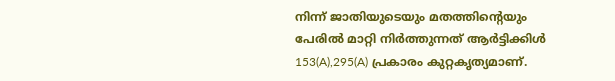നിന്ന് ജാതിയുടെയും മതത്തിന്‍റെയും പേരിൽ മാറ്റി നിർത്തുന്നത് ആർട്ടിക്കിൾ 153(A),295(A) പ്രകാരം കുറ്റകൃത്യമാണ്.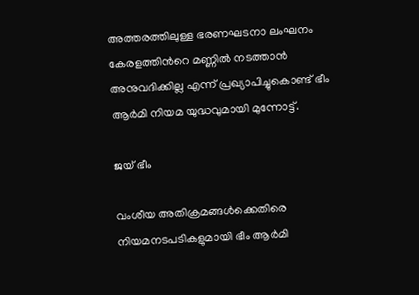അത്തരത്തിലുള്ള ഭരണഘടനാ ലംഘനം കേരളത്തിന്‍റെ മണ്ണിൽ നടത്താൻ അനുവദിക്കില്ല എന്ന് പ്രഖ്യാപിച്ചുകൊണ്ട് ഭീം ആർമി നിയമ യുദ്ധവുമായി മുന്നോട്ട്.

ജയ് ഭീം

വംശീയ അതിക്രമങ്ങൾക്കെതിരെ നിയമനടപടികളുമായി ഭീം ആർമി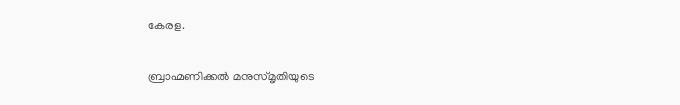കേരള.

ബ്രാഹ്മണിക്കൽ മനുസ്മൃതിയുടെ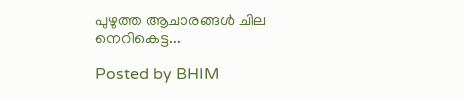പുഴുത്ത ആചാരങ്ങൾ ചില നെറികെട്ട...

Posted by BHIM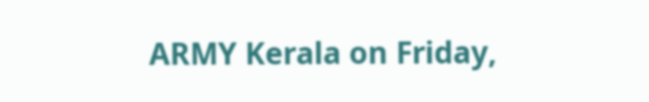ARMY Kerala on Friday,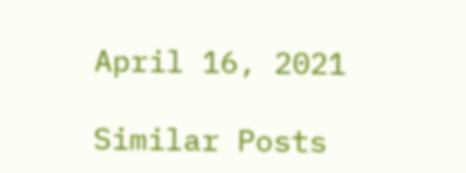April 16, 2021

Similar Posts